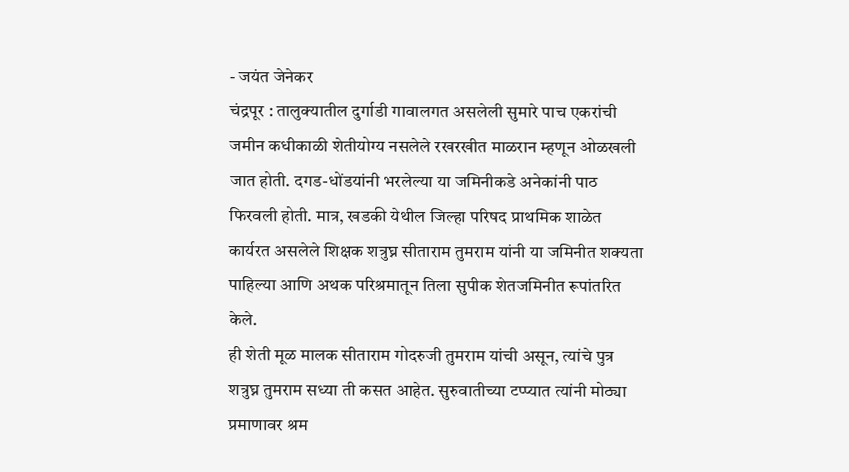- जयंत जेनेकर
चंद्रपूर : तालुक्यातील दुर्गाडी गावालगत असलेली सुमारे पाच एकरांची जमीन कधीकाळी शेतीयोग्य नसलेले रखरखीत माळरान म्हणून ओळखली जात होती. दगड-धोंडयांनी भरलेल्या या जमिनीकडे अनेकांनी पाठ फिरवली होती. मात्र, खडकी येथील जिल्हा परिषद प्राथमिक शाळेत कार्यरत असलेले शिक्षक शत्रुघ्न सीताराम तुमराम यांनी या जमिनीत शक्यता पाहिल्या आणि अथक परिश्रमातून तिला सुपीक शेतजमिनीत रूपांतरित केले.
ही शेती मूळ मालक सीताराम गोदरुजी तुमराम यांची असून, त्यांचे पुत्र शत्रुघ्न तुमराम सध्या ती कसत आहेत. सुरुवातीच्या टप्प्यात त्यांनी मोठ्या प्रमाणावर श्रम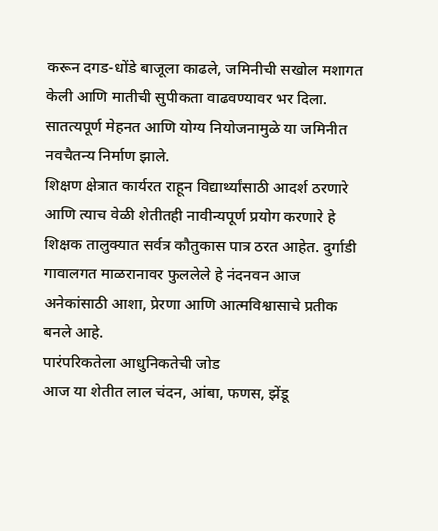करून दगड-धोंडे बाजूला काढले, जमिनीची सखोल मशागत केली आणि मातीची सुपीकता वाढवण्यावर भर दिला. सातत्यपूर्ण मेहनत आणि योग्य नियोजनामुळे या जमिनीत नवचैतन्य निर्माण झाले.
शिक्षण क्षेत्रात कार्यरत राहून विद्यार्थ्यांसाठी आदर्श ठरणारे आणि त्याच वेळी शेतीतही नावीन्यपूर्ण प्रयोग करणारे हे शिक्षक तालुक्यात सर्वत्र कौतुकास पात्र ठरत आहेत. दुर्गाडी गावालगत माळरानावर फुललेले हे नंदनवन आज अनेकांसाठी आशा, प्रेरणा आणि आत्मविश्वासाचे प्रतीक बनले आहे.
पारंपरिकतेला आधुनिकतेची जोड
आज या शेतीत लाल चंदन, आंबा, फणस, झेंडू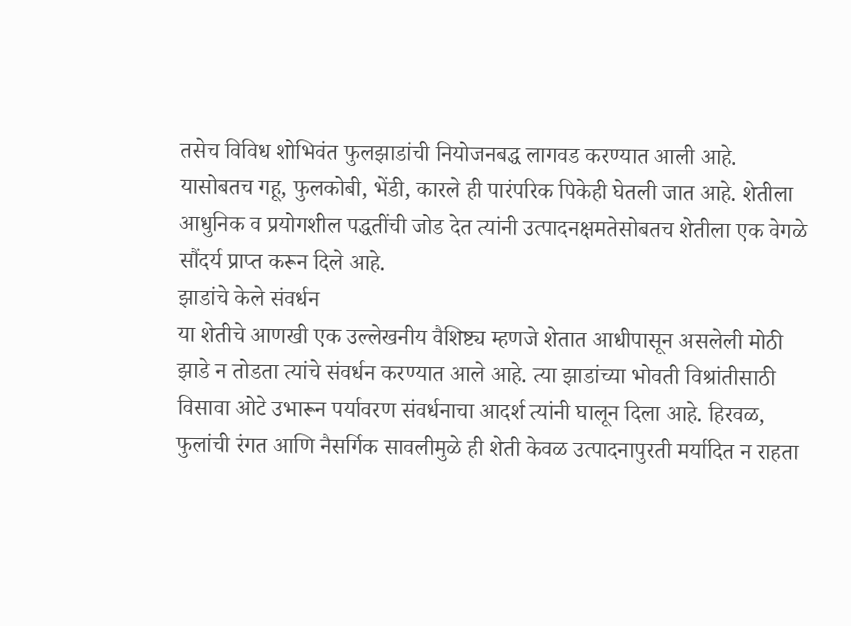तसेच विविध शोभिवंत फुलझाडांची नियोजनबद्ध लागवड करण्यात आली आहे. यासोबतच गहू, फुलकोबी, भेंडी, कारले ही पारंपरिक पिकेही घेतली जात आहे. शेतीला आधुनिक व प्रयोगशील पद्धतींची जोड देत त्यांनी उत्पादनक्षमतेसोबतच शेतीला एक वेगळे सौंदर्य प्राप्त करून दिले आहे.
झाडांचे केले संवर्धन
या शेतीचे आणखी एक उल्लेखनीय वैशिष्ट्य म्हणजे शेतात आधीपासून असलेली मोठी झाडे न तोडता त्यांचे संवर्धन करण्यात आले आहे. त्या झाडांच्या भोवती विश्रांतीसाठी विसावा ओटे उभारून पर्यावरण संवर्धनाचा आदर्श त्यांनी घालून दिला आहे. हिरवळ, फुलांची रंगत आणि नैसर्गिक सावलीमुळे ही शेती केवळ उत्पादनापुरती मर्यादित न राहता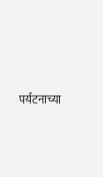पर्यटनाच्या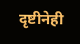दृष्टीनेही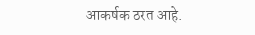आकर्षक ठरत आहे.